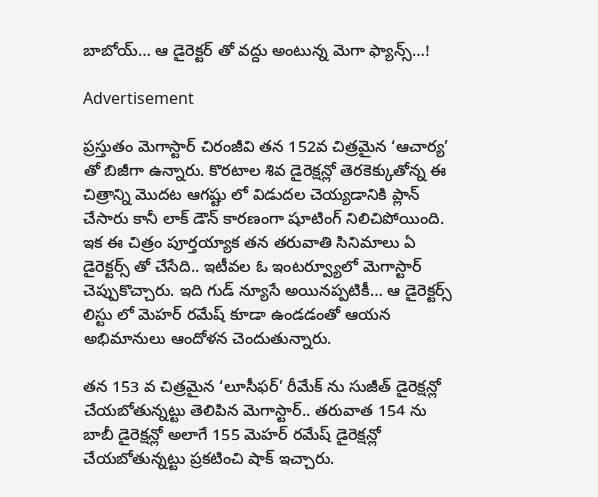బాబోయ్… ఆ డైరెక్టర్ తో వద్దు అంటున్న మెగా ఫ్యాన్స్…!

Advertisement

ప్రస్తుతం మెగాస్టార్ చిరంజీవి తన 152వ చిత్రమైన ‘ఆచార్య’ తో బిజీగా ఉన్నారు. కొరటాల శివ డైరెక్షన్లో తెరకెక్కుతోన్న ఈ చిత్రాన్ని మొదట ఆగష్టు లో విడుదల చెయ్యడానికి ప్లాన్ చేసారు కానీ లాక్ డౌన్ కారణంగా షూటింగ్ నిలిచిపోయింది. ఇక ఈ చిత్రం పూర్తయ్యాక తన తరువాతి సినిమాలు ఏ డైరెక్టర్స్ తో చేసేది.. ఇటీవల ఓ ఇంటర్వ్యూలో మెగాస్టార్ చెప్పుకొచ్చారు. ఇది గుడ్ న్యూసే అయినప్పటికీ… ఆ డైరెక్టర్స్ లిస్టు లో మెహర్ రమేష్ కూడా ఉండడంతో ఆయన అభిమానులు ఆందోళన చెందుతున్నారు.

తన 153 వ చిత్రమైన ‘లూసీఫర్’ రీమేక్ ను సుజీత్ డైరెక్షన్లో చేయబోతున్నట్టు తెలిపిన మెగాస్టార్.. తరువాత 154 ను బాబీ డైరెక్షన్లో అలాగే 155 మెహర్ రమేష్ డైరెక్షన్లో చేయబోతున్నట్టు ప్రకటించి షాక్ ఇచ్చారు.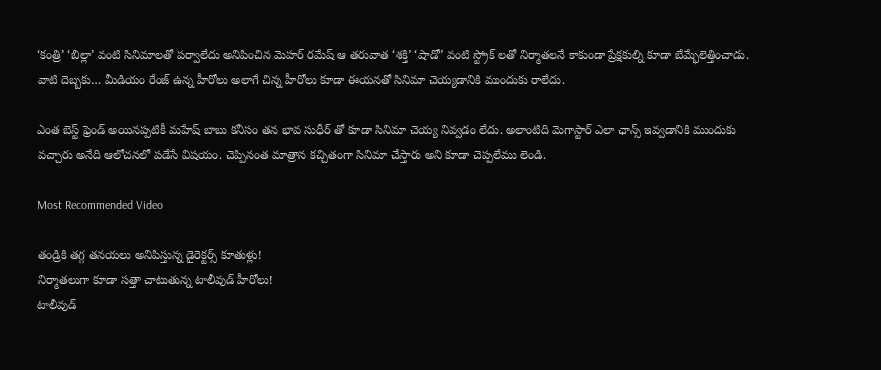‘కంత్రి’ ‘బిల్లా’ వంటి సినిమాలతో పర్వాలేదు అనిపించిన మెహర్ రమేష్ ఆ తరువాత ‘శక్తి’ ‘షాడో’ వంటి స్ట్రోక్ లతో నిర్మాతలనే కాకుండా ప్రేక్షకుల్ని కూడా బేమ్భేలెత్తించాడు. వాటి దెబ్బకు… మీడియం రేంజ్ ఉన్న హీరోలు అలాగే చిన్న హీరోలు కూడా ఈయనతో సినిమా చెయ్యడానికి ముందుకు రాలేదు.

ఎంత బెస్ట్ ఫ్రెండ్ అయినప్పటికీ మహేష్ బాబు కనీసం తన భావ సుధీర్ తో కూడా సినిమా చెయ్య నివ్వడం లేదు. అలాంటిది మెగాస్టార్ ఎలా ఛాన్స్ ఇవ్వడానికి ముందుకు వచ్చారు అనేది ఆలోచనలో పడేసే విషయం. చెప్పినంత మాత్రాన కచ్చితంగా సినిమా చేస్తారు అని కూడా చెప్పలేము లెండి.

Most Recommended Video

తండ్రికి తగ్గ తనయలు అనిపిస్తున్న డైరెక్టర్స్ కూతుళ్లు!
నిర్మాతలుగా కూడా సత్తా చాటుతున్న టాలీవుడ్ హీరోలు!
టాలీవుడ్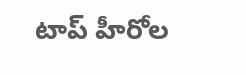టాప్ హీరోల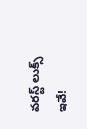వరస్ట్ లుక్స్ ఇవే!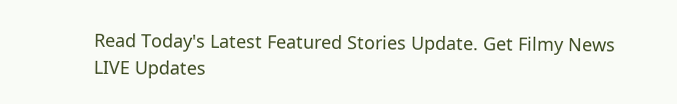Read Today's Latest Featured Stories Update. Get Filmy News LIVE Updates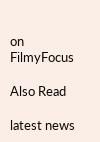on FilmyFocus

Also Read

latest news